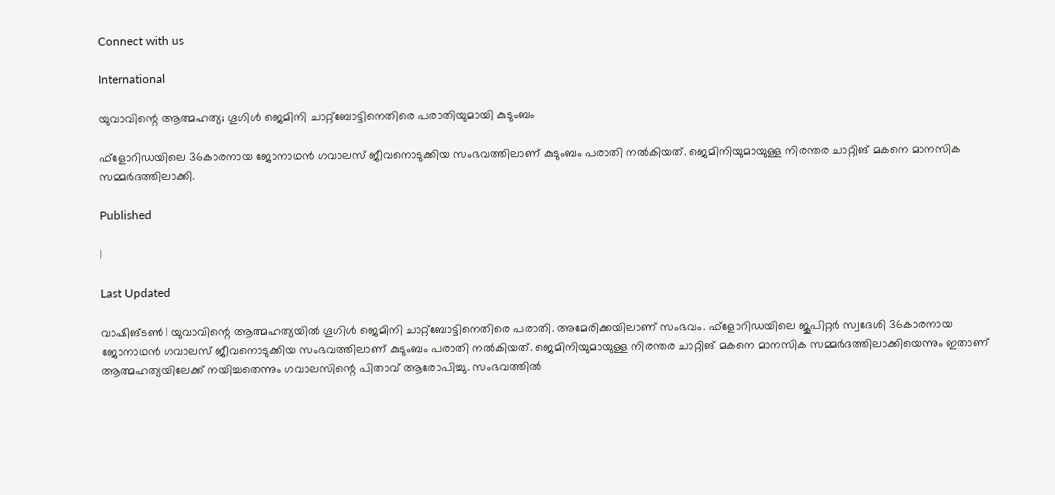Connect with us

International

യുവാവിന്റെ ആത്മഹത്യ; ഗൂഗിള്‍ ജെമിനി ചാറ്റ്ബോട്ടിനെതിരെ പരാതിയുമായി കുടുംബം

ഫ്ളോറിഡയിലെ 36കാരനായ ജോനാഥന്‍ ഗവാലസ് ജീവനൊടുക്കിയ സംഭവത്തിലാണ് കുടുംബം പരാതി നല്‍കിയത്. ജെമിനിയുമായുള്ള നിരന്തര ചാറ്റിങ് മകനെ മാനസിക സമ്മര്‍ദത്തിലാക്കി.

Published

|

Last Updated

വാഷിങ്ടണ്‍ | യുവാവിന്റെ ആത്മഹത്യയില്‍ ഗൂഗിള്‍ ജെമിനി ചാറ്റ്ബോട്ടിനെതിരെ പരാതി. അമേരിക്കയിലാണ് സംഭവം. ഫ്ളോറിഡയിലെ ജൂപിറ്റര്‍ സ്വദേശി 36കാരനായ ജോനാഥന്‍ ഗവാലസ് ജീവനൊടുക്കിയ സംഭവത്തിലാണ് കുടുംബം പരാതി നല്‍കിയത്. ജെമിനിയുമായുള്ള നിരന്തര ചാറ്റിങ് മകനെ മാനസിക സമ്മര്‍ദത്തിലാക്കിയെന്നും ഇതാണ് ആത്മഹത്യയിലേക്ക് നയിച്ചതെന്നും ഗവാലസിന്റെ പിതാവ് ആരോപിച്ചു. സംഭവത്തില്‍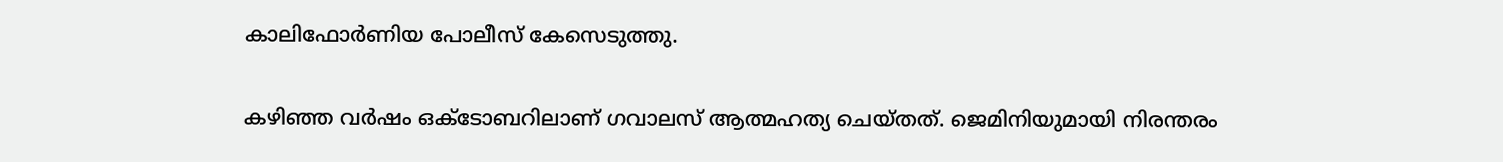കാലിഫോര്‍ണിയ പോലീസ് കേസെടുത്തു.

കഴിഞ്ഞ വര്‍ഷം ഒക്ടോബറിലാണ് ഗവാലസ് ആത്മഹത്യ ചെയ്തത്. ജെമിനിയുമായി നിരന്തരം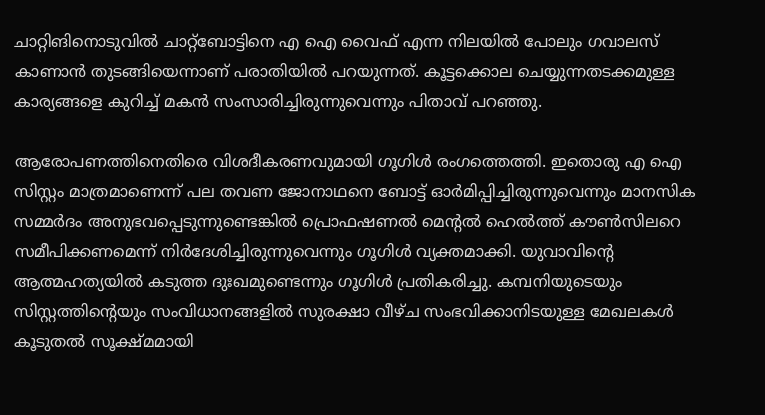ചാറ്റിങിനൊടുവില്‍ ചാറ്റ്ബോട്ടിനെ എ ഐ വൈഫ് എന്ന നിലയില്‍ പോലും ഗവാലസ് കാണാന്‍ തുടങ്ങിയെന്നാണ് പരാതിയില്‍ പറയുന്നത്. കൂട്ടക്കൊല ചെയ്യുന്നതടക്കമുള്ള കാര്യങ്ങളെ കുറിച്ച് മകന്‍ സംസാരിച്ചിരുന്നുവെന്നും പിതാവ് പറഞ്ഞു.

ആരോപണത്തിനെതിരെ വിശദീകരണവുമായി ഗൂഗിള്‍ രംഗത്തെത്തി. ഇതൊരു എ ഐ സിസ്റ്റം മാത്രമാണെന്ന് പല തവണ ജോനാഥനെ ബോട്ട് ഓര്‍മിപ്പിച്ചിരുന്നുവെന്നും മാനസിക സമ്മര്‍ദം അനുഭവപ്പെടുന്നുണ്ടെങ്കില്‍ പ്രൊഫഷണല്‍ മെന്റല്‍ ഹെല്‍ത്ത് കൗണ്‍സിലറെ സമീപിക്കണമെന്ന് നിര്‍ദേശിച്ചിരുന്നുവെന്നും ഗൂഗിള്‍ വ്യക്തമാക്കി. യുവാവിന്റെ ആത്മഹത്യയില്‍ കടുത്ത ദുഃഖമുണ്ടെന്നും ഗൂഗിള്‍ പ്രതികരിച്ചു. കമ്പനിയുടെയും സിസ്റ്റത്തിന്റെയും സംവിധാനങ്ങളില്‍ സുരക്ഷാ വീഴ്ച സംഭവിക്കാനിടയുള്ള മേഖലകള്‍ കൂടുതല്‍ സൂക്ഷ്മമായി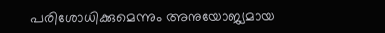പരിശോധിക്കുമെന്നും അനുയോജ്യമായ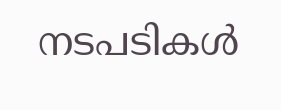നടപടികള്‍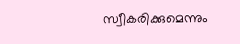സ്വീകരിക്കുമെന്നും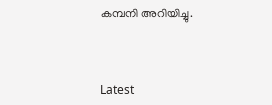കമ്പനി അറിയിച്ചു.



Latest